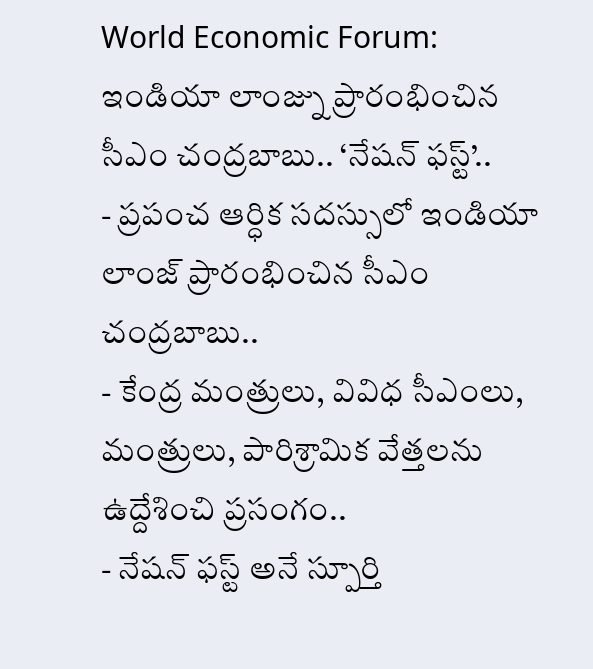World Economic Forum: ఇండియా లాంజ్ను ప్రారంభించిన సీఎం చంద్రబాబు.. ‘నేషన్ ఫస్ట్’..
- ప్రపంచ ఆర్ధిక సదస్సులో ఇండియా లాంజ్ ప్రారంభించిన సీఎం చంద్రబాబు..
- కేంద్ర మంత్రులు, వివిధ సీఎంలు, మంత్రులు, పారిశ్రామిక వేత్తలను ఉద్దేశించి ప్రసంగం..
- నేషన్ ఫస్ట్ అనే స్పూర్తి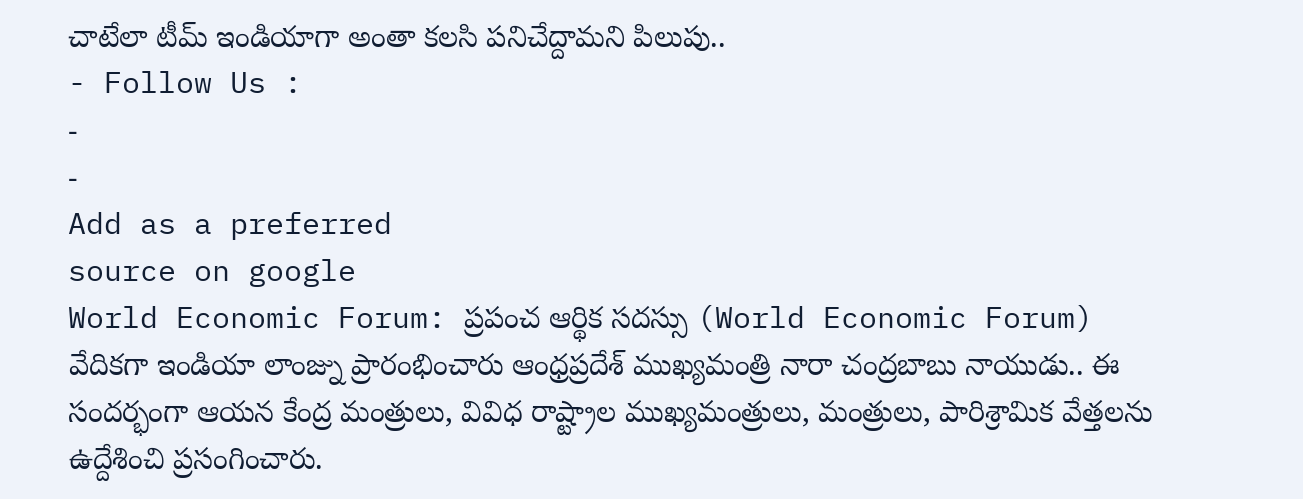చాటేలా టీమ్ ఇండియాగా అంతా కలసి పనిచేద్దామని పిలుపు..
- Follow Us :
-
-
Add as a preferred
source on google
World Economic Forum: ప్రపంచ ఆర్థిక సదస్సు (World Economic Forum) వేదికగా ఇండియా లాంజ్ను ప్రారంభించారు ఆంధ్రప్రదేశ్ ముఖ్యమంత్రి నారా చంద్రబాబు నాయుడు.. ఈ సందర్భంగా ఆయన కేంద్ర మంత్రులు, వివిధ రాష్ట్రాల ముఖ్యమంత్రులు, మంత్రులు, పారిశ్రామిక వేత్తలను ఉద్దేశించి ప్రసంగించారు.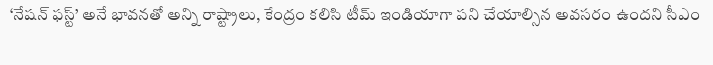‘నేషన్ ఫస్ట్’ అనే భావనతో అన్ని రాష్ట్రాలు, కేంద్రం కలిసి టీమ్ ఇండియాగా పని చేయాల్సిన అవసరం ఉందని సీఎం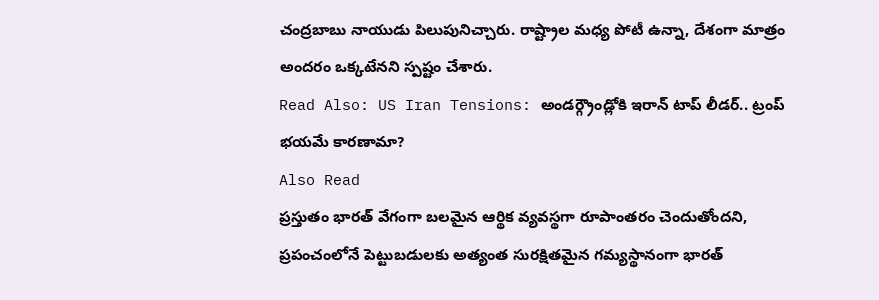చంద్రబాబు నాయుడు పిలుపునిచ్చారు. రాష్ట్రాల మధ్య పోటీ ఉన్నా, దేశంగా మాత్రం అందరం ఒక్కటేనని స్పష్టం చేశారు.
Read Also: US Iran Tensions: అండర్గ్రౌండ్లోకి ఇరాన్ టాప్ లీడర్.. ట్రంప్ భయమే కారణామా?
Also Read
ప్రస్తుతం భారత్ వేగంగా బలమైన ఆర్థిక వ్యవస్థగా రూపాంతరం చెందుతోందని, ప్రపంచంలోనే పెట్టుబడులకు అత్యంత సురక్షితమైన గమ్యస్థానంగా భారత్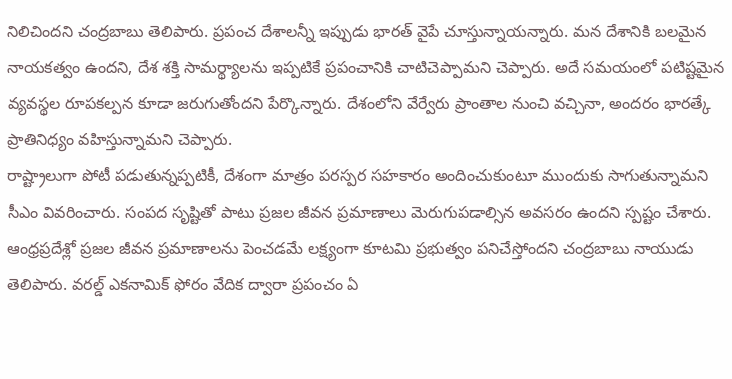నిలిచిందని చంద్రబాబు తెలిపారు. ప్రపంచ దేశాలన్నీ ఇప్పుడు భారత్ వైపే చూస్తున్నాయన్నారు. మన దేశానికి బలమైన నాయకత్వం ఉందని, దేశ శక్తి సామర్థ్యాలను ఇప్పటికే ప్రపంచానికి చాటిచెప్పామని చెప్పారు. అదే సమయంలో పటిష్టమైన వ్యవస్థల రూపకల్పన కూడా జరుగుతోందని పేర్కొన్నారు. దేశంలోని వేర్వేరు ప్రాంతాల నుంచి వచ్చినా, అందరం భారత్కే ప్రాతినిధ్యం వహిస్తున్నామని చెప్పారు.
రాష్ట్రాలుగా పోటీ పడుతున్నప్పటికీ, దేశంగా మాత్రం పరస్పర సహకారం అందించుకుంటూ ముందుకు సాగుతున్నామని సీఎం వివరించారు. సంపద సృష్టితో పాటు ప్రజల జీవన ప్రమాణాలు మెరుగుపడాల్సిన అవసరం ఉందని స్పష్టం చేశారు. ఆంధ్రప్రదేశ్లో ప్రజల జీవన ప్రమాణాలను పెంచడమే లక్ష్యంగా కూటమి ప్రభుత్వం పనిచేస్తోందని చంద్రబాబు నాయుడు తెలిపారు. వరల్డ్ ఎకనామిక్ ఫోరం వేదిక ద్వారా ప్రపంచం ఏ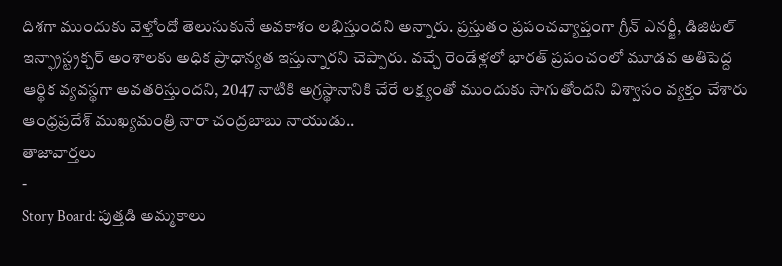దిశగా ముందుకు వెళ్తోందో తెలుసుకునే అవకాశం లభిస్తుందని అన్నారు. ప్రస్తుతం ప్రపంచవ్యాప్తంగా గ్రీన్ ఎనర్జీ, డిజిటల్ ఇన్ఫ్రాస్ట్రక్చర్ అంశాలకు అధిక ప్రాధాన్యత ఇస్తున్నారని చెప్పారు. వచ్చే రెండేళ్లలో భారత్ ప్రపంచంలో మూడవ అతిపెద్ద ఆర్థిక వ్యవస్థగా అవతరిస్తుందని, 2047 నాటికి అగ్రస్థానానికి చేరే లక్ష్యంతో ముందుకు సాగుతోందని విశ్వాసం వ్యక్తం చేశారు ఆంధ్రప్రదేశ్ ముఖ్యమంత్రి నారా చంద్రబాబు నాయుడు..
తాజావార్తలు
-
Story Board: పుత్తడి అమ్మకాలు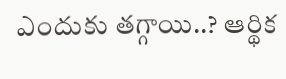ఎందుకు తగ్గాయి..? ఆర్థిక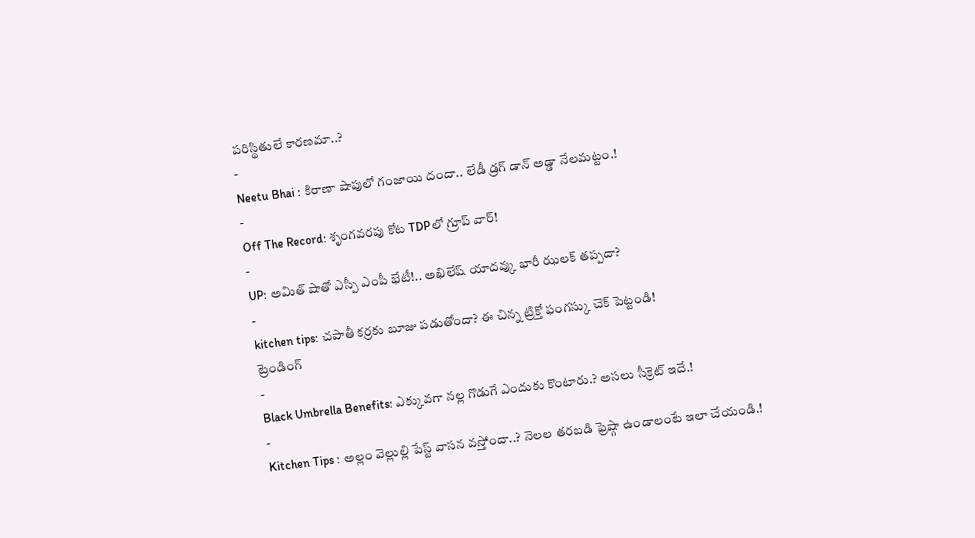పరిస్థితులే కారణమా..?
-
Neetu Bhai : కిరాణా షాపులో గంజాయి దందా.. లేడీ డ్రగ్ డాన్ అడ్డా నేలమట్టం.!
-
Off The Record: శృంగవరపు కోట TDPలో గ్రూప్ వార్!
-
UP: అమిత్ షాతో ఎస్పీ ఎంపీ భేటీ!.. అఖిలేష్ యాదవ్కు భారీ ఝలక్ తప్పదా?
-
kitchen tips: చపాతీ కర్రకు బూజు పడుతోందా? ఈ చిన్న ట్రిక్తో ఫంగస్కు చెక్ పెట్టండి!
ట్రెండింగ్
-
Black Umbrella Benefits: ఎక్కువగా నల్ల గొడుగే ఎందుకు కొంటారు.? అసలు సీక్రెట్ ఇదే.!
-
Kitchen Tips : అల్లం వెల్లుల్లి పేస్ట్ వాసన వస్తోందా..? నెలల తరబడి ఫ్రెష్గా ఉండాలంటే ఇలా చేయండి.!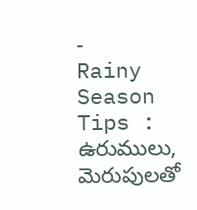-
Rainy Season Tips : ఉరుములు, మెరుపులతో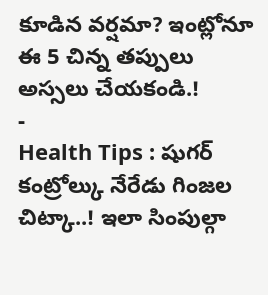కూడిన వర్షమా? ఇంట్లోనూ ఈ 5 చిన్న తప్పులు అస్సలు చేయకండి.!
-
Health Tips : షుగర్ కంట్రోల్కు నేరేడు గింజల చిట్కా..! ఇలా సింపుల్గా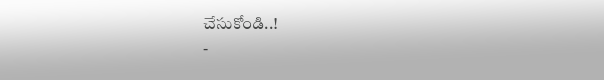చేసుకోండి..!
-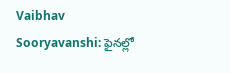Vaibhav Sooryavanshi: ఫైనల్లో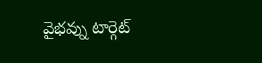వైభవ్ను టార్గెట్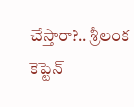చేస్తారా?.. శ్రీలంక కెప్టెన్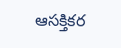ఆసక్తికర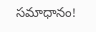సమాధానం!